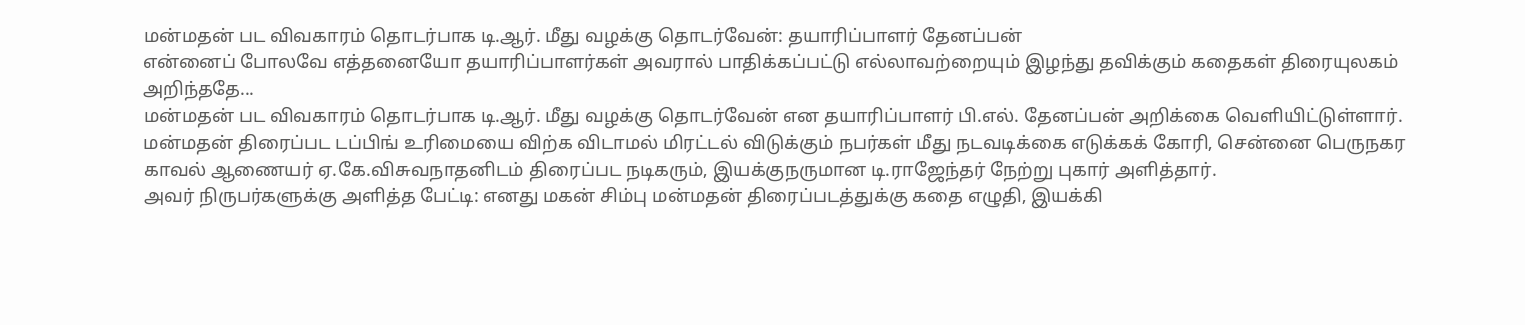மன்மதன் பட விவகாரம் தொடர்பாக டி.ஆர். மீது வழக்கு தொடர்வேன்: தயாரிப்பாளர் தேனப்பன்
என்னைப் போலவே எத்தனையோ தயாரிப்பாளர்கள் அவரால் பாதிக்கப்பட்டு எல்லாவற்றையும் இழந்து தவிக்கும் கதைகள் திரையுலகம் அறிந்ததே...
மன்மதன் பட விவகாரம் தொடர்பாக டி.ஆர். மீது வழக்கு தொடர்வேன் என தயாரிப்பாளர் பி.எல். தேனப்பன் அறிக்கை வெளியிட்டுள்ளார்.
மன்மதன் திரைப்பட டப்பிங் உரிமையை விற்க விடாமல் மிரட்டல் விடுக்கும் நபர்கள் மீது நடவடிக்கை எடுக்கக் கோரி, சென்னை பெருநகர காவல் ஆணையர் ஏ.கே.விசுவநாதனிடம் திரைப்பட நடிகரும், இயக்குநருமான டி.ராஜேந்தர் நேற்று புகார் அளித்தார்.
அவர் நிருபர்களுக்கு அளித்த பேட்டி: எனது மகன் சிம்பு மன்மதன் திரைப்படத்துக்கு கதை எழுதி, இயக்கி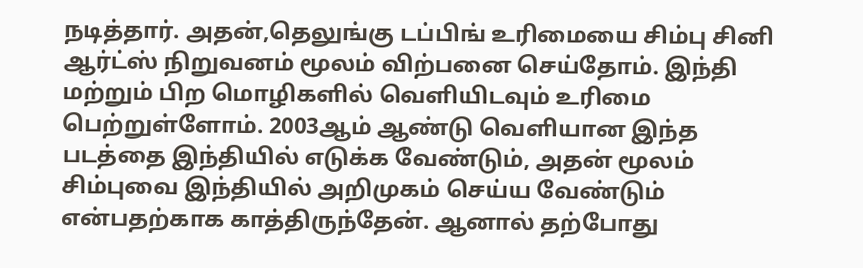நடித்தார். அதன்,தெலுங்கு டப்பிங் உரிமையை சிம்பு சினி ஆர்ட்ஸ் நிறுவனம் மூலம் விற்பனை செய்தோம். இந்தி மற்றும் பிற மொழிகளில் வெளியிடவும் உரிமை பெற்றுள்ளோம். 2003ஆம் ஆண்டு வெளியான இந்த படத்தை இந்தியில் எடுக்க வேண்டும், அதன் மூலம் சிம்புவை இந்தியில் அறிமுகம் செய்ய வேண்டும் என்பதற்காக காத்திருந்தேன். ஆனால் தற்போது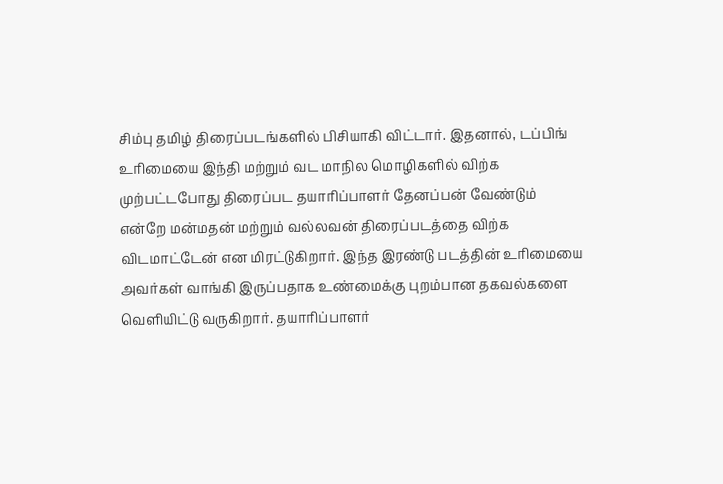சிம்பு தமிழ் திரைப்படங்களில் பிசியாகி விட்டார். இதனால், டப்பிங் உரிமையை இந்தி மற்றும் வட மாநில மொழிகளில் விற்க முற்பட்டபோது திரைப்பட தயாரிப்பாளர் தேனப்பன் வேண்டும் என்றே மன்மதன் மற்றும் வல்லவன் திரைப்படத்தை விற்க விடமாட்டேன் என மிரட்டுகிறார். இந்த இரண்டு படத்தின் உரிமையை அவர்கள் வாங்கி இருப்பதாக உண்மைக்கு புறம்பான தகவல்களை வெளியிட்டு வருகிறார். தயாரிப்பாளர்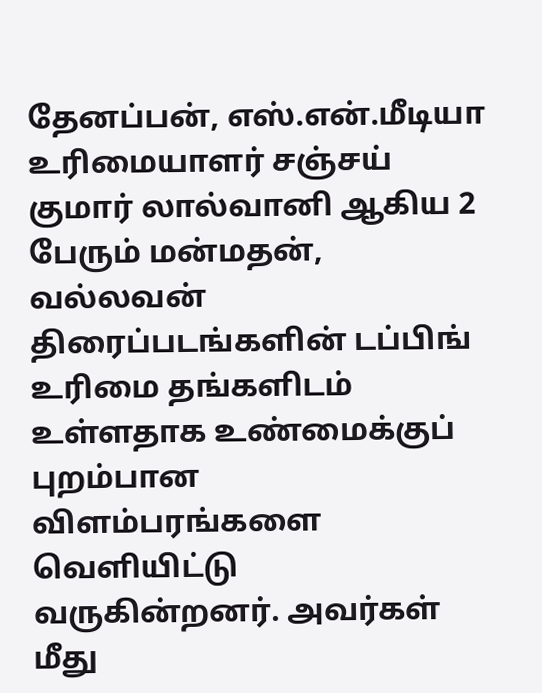தேனப்பன், எஸ்.என்.மீடியா உரிமையாளர் சஞ்சய் குமார் லால்வானி ஆகிய 2 பேரும் மன்மதன், வல்லவன் திரைப்படங்களின் டப்பிங் உரிமை தங்களிடம் உள்ளதாக உண்மைக்குப் புறம்பான விளம்பரங்களை வெளியிட்டு வருகின்றனர். அவர்கள் மீது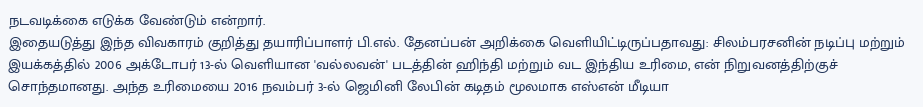நடவடிக்கை எடுக்க வேண்டும் என்றார்.
இதையடுத்து இந்த விவகாரம் குறித்து தயாரிப்பாளர் பி.எல். தேனப்பன் அறிக்கை வெளியிட்டிருப்பதாவது: சிலம்பரசனின் நடிப்பு மற்றும் இயக்கத்தில் 2006 அக்டோபர் 13-ல் வெளியான 'வல்லவன்' படத்தின் ஹிந்தி மற்றும் வட இந்திய உரிமை, என் நிறுவனத்திற்குச் சொந்தமானது. அந்த உரிமையை 2016 நவம்பர் 3-ல் ஜெமினி லேபின் கடிதம் மூலமாக எஸ்என் மீடியா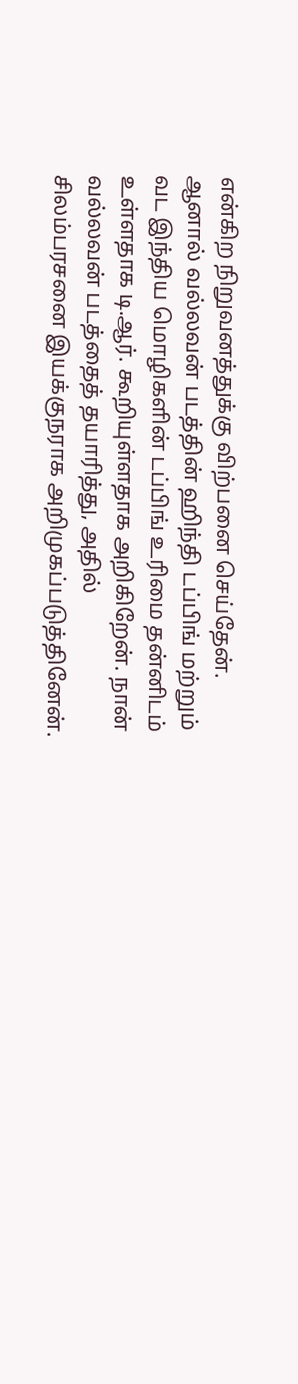என்கிற நிறுவனத்துக்கு விற்பனை செய்தேன். ஆனால் வல்லவன் படத்தின் ஹிந்தி டப்பிங் மற்றும் வட இந்திய மொழிகளின் டப்பிங் உரிமை தன்னிடம் உள்ளதாக டி.ஆர். கூறியுள்ளதாக அறிகிறேன். நான் வல்லவன் படத்தைத் தயாரித்து, அதில் சிலம்பரசனை இயக்குநராக அறிமுகப்படுத்தினேன்.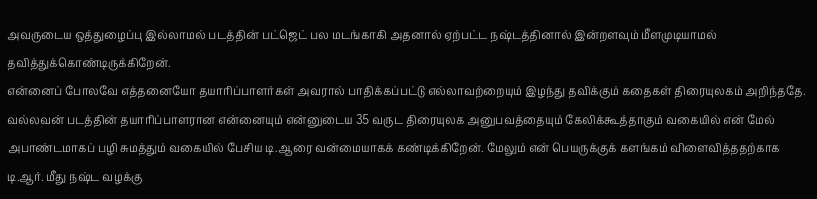அவருடைய ஒத்துழைப்பு இல்லாமல் படத்தின் பட்ஜெட் பல மடங்காகி அதனால் ஏற்பட்ட நஷ்டத்தினால் இன்றளவும் மீளமுடியாமல் தவித்துக்கொண்டிருக்கிறேன்.
என்னைப் போலவே எத்தனையோ தயாரிப்பாளர்கள் அவரால் பாதிக்கப்பட்டு எல்லாவற்றையும் இழந்து தவிக்கும் கதைகள் திரையுலகம் அறிந்ததே. வல்லவன் படத்தின் தயாரிப்பாளரான என்னையும் என்னுடைய 35 வருட திரையுலக அனுபவத்தையும் கேலிக்கூத்தாகும் வகையில் என் மேல் அபாண்டமாகப் பழி சுமத்தும் வகையில் பேசிய டி.ஆரை வன்மையாகக் கண்டிக்கிறேன். மேலும் என் பெயருக்குக் களங்கம் விளைவித்ததற்காக டி.ஆர். மீது நஷ்ட வழக்கு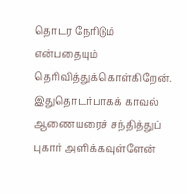தொடர நேரிடும் என்பதையும் தெரிவித்துக்கொள்கிறேன். இதுதொடர்பாகக் காவல் ஆணையரைச் சந்தித்துப் புகார் அளிக்கவுள்ளேன்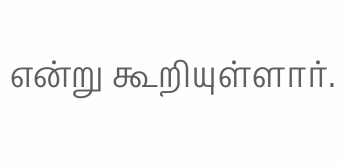என்று கூறியுள்ளார்.